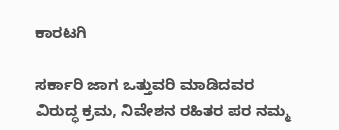ಕಾರಟಗಿ

ಸರ್ಕಾರಿ ಜಾಗ ಒತ್ತುವರಿ ಮಾಡಿದವರ ವಿರುದ್ಧ ಕ್ರಮ, ನಿವೇಶನ ರಹಿತರ ಪರ ನಮ್ಮ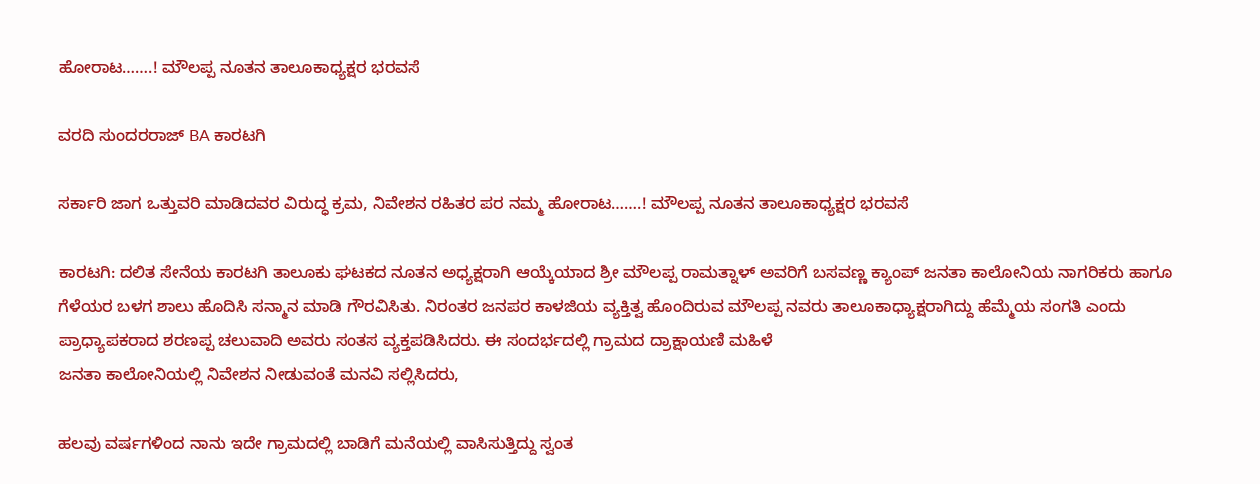ಹೋರಾಟ…….! ಮೌಲಪ್ಪ ನೂತನ ತಾಲೂಕಾಧ್ಯಕ್ಷರ ಭರವಸೆ

ವರದಿ ಸುಂದರರಾಜ್ BA ಕಾರಟಗಿ

ಸರ್ಕಾರಿ ಜಾಗ ಒತ್ತುವರಿ ಮಾಡಿದವರ ವಿರುದ್ಧ ಕ್ರಮ, ನಿವೇಶನ ರಹಿತರ ಪರ ನಮ್ಮ ಹೋರಾಟ…….! ಮೌಲಪ್ಪ ನೂತನ ತಾಲೂಕಾಧ್ಯಕ್ಷರ ಭರವಸೆ

ಕಾರಟಗಿ: ದಲಿತ ಸೇನೆಯ ಕಾರಟಗಿ ತಾಲೂಕು ಘಟಕದ ನೂತನ ಅಧ್ಯಕ್ಷರಾಗಿ ಆಯ್ಕೆಯಾದ ಶ್ರೀ ಮೌಲಪ್ಪ ರಾಮತ್ನಾಳ್ ಅವರಿಗೆ ಬಸವಣ್ಣ ಕ್ಯಾಂಪ್ ಜನತಾ ಕಾಲೋನಿಯ ನಾಗರಿಕರು ಹಾಗೂ ಗೆಳೆಯರ ಬಳಗ ಶಾಲು ಹೊದಿಸಿ ಸನ್ಮಾನ ಮಾಡಿ ಗೌರವಿಸಿತು. ನಿರಂತರ ಜನಪರ ಕಾಳಜಿಯ ವ್ಯಕ್ತಿತ್ವ ಹೊಂದಿರುವ ಮೌಲಪ್ಪ ನವರು ತಾಲೂಕಾಧ್ಯಾಕ್ಷರಾಗಿದ್ದು ಹೆಮ್ಮೆಯ ಸಂಗತಿ ಎಂದು ಪ್ರಾಧ್ಯಾಪಕರಾದ ಶರಣಪ್ಪ ಚಲುವಾದಿ ಅವರು ಸಂತಸ ವ್ಯಕ್ತಪಡಿಸಿದರು. ಈ ಸಂದರ್ಭದಲ್ಲಿ ಗ್ರಾಮದ ದ್ರಾಕ್ಷಾಯಣಿ ಮಹಿಳೆ
ಜನತಾ ಕಾಲೋನಿಯಲ್ಲಿ ನಿವೇಶನ ನೀಡುವಂತೆ ಮನವಿ ಸಲ್ಲಿಸಿದರು,

ಹಲವು ವರ್ಷಗಳಿಂದ ನಾನು ಇದೇ ಗ್ರಾಮದಲ್ಲಿ ಬಾಡಿಗೆ ಮನೆಯಲ್ಲಿ ವಾಸಿಸುತ್ತಿದ್ದು ಸ್ವಂತ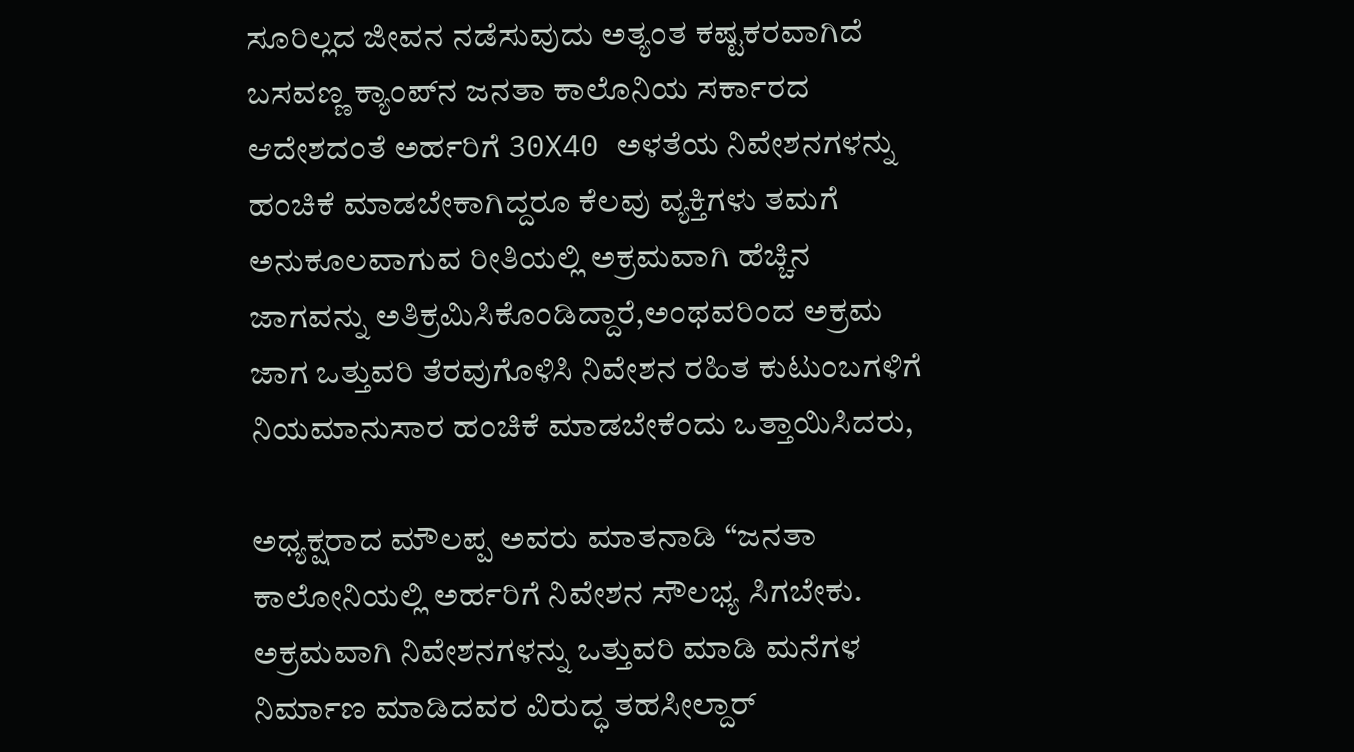ಸೂರಿಲ್ಲದ ಜೀವನ ನಡೆಸುವುದು ಅತ್ಯಂತ ಕಷ್ಟಕರವಾಗಿದೆ ಬಸವಣ್ಣ ಕ್ಯಾಂಪ್‌ನ ಜನತಾ ಕಾಲೊನಿಯ ಸರ್ಕಾರದ ಆದೇಶದಂತೆ ಅರ್ಹರಿಗೆ 30X40 ಅಳತೆಯ ನಿವೇಶನಗಳನ್ನು ಹಂಚಿಕೆ ಮಾಡಬೇಕಾಗಿದ್ದರೂ ಕೆಲವು ವ್ಯಕ್ತಿಗಳು ತಮಗೆ ಅನುಕೂಲವಾಗುವ ರೀತಿಯಲ್ಲಿ ಅಕ್ರಮವಾಗಿ ಹೆಚ್ಚಿನ ಜಾಗವನ್ನು ಅತಿಕ್ರಮಿಸಿಕೊಂಡಿದ್ದಾರೆ,ಅಂಥವರಿಂದ ಅಕ್ರಮ ಜಾಗ ಒತ್ತುವರಿ ತೆರವುಗೊಳಿಸಿ ನಿವೇಶನ ರಹಿತ ಕುಟುಂಬಗಳಿಗೆ ನಿಯಮಾನುಸಾರ ಹಂಚಿಕೆ ಮಾಡಬೇಕೆಂದು ಒತ್ತಾಯಿಸಿದರು,

ಅಧ್ಯಕ್ಷರಾದ ಮೌಲಪ್ಪ ಅವರು ಮಾತನಾಡಿ “ಜನತಾ ಕಾಲೋನಿಯಲ್ಲಿ ಅರ್ಹರಿಗೆ ನಿವೇಶನ ಸೌಲಭ್ಯ ಸಿಗಬೇಕು. ಅಕ್ರಮವಾಗಿ ನಿವೇಶನಗಳನ್ನು ಒತ್ತುವರಿ ಮಾಡಿ ಮನೆಗಳ ನಿರ್ಮಾಣ ಮಾಡಿದವರ ವಿರುದ್ಧ ತಹಸೀಲ್ದಾರ್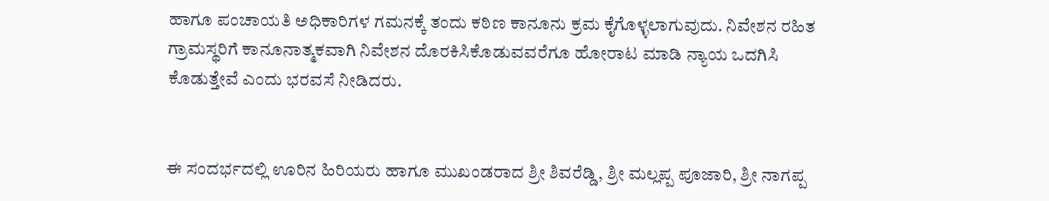ಹಾಗೂ ಪಂಚಾಯತಿ ಅಧಿಕಾರಿಗಳ ಗಮನಕ್ಕೆ ತಂದು ಕಠಿಣ ಕಾನೂನು ಕ್ರಮ ಕೈಗೊಳ್ಳಲಾಗುವುದು. ನಿವೇಶನ ರಹಿತ ಗ್ರಾಮಸ್ಥರಿಗೆ ಕಾನೂನಾತ್ಮಕವಾಗಿ ನಿವೇಶನ ದೊರಕಿಸಿಕೊಡುವವರೆಗೂ ಹೋರಾಟ ಮಾಡಿ ನ್ಯಾಯ ಒದಗಿಸಿ ಕೊಡುತ್ತೇವೆ ಎಂದು ಭರವಸೆ ನೀಡಿದರು.


ಈ ಸಂದರ್ಭದಲ್ಲಿ ಊರಿನ ಹಿರಿಯರು ಹಾಗೂ ಮುಖಂಡರಾದ ಶ್ರೀ ಶಿವರೆಡ್ಡಿ, ಶ್ರೀ ಮಲ್ಲಪ್ಪ ಪೂಜಾರಿ, ಶ್ರೀ ನಾಗಪ್ಪ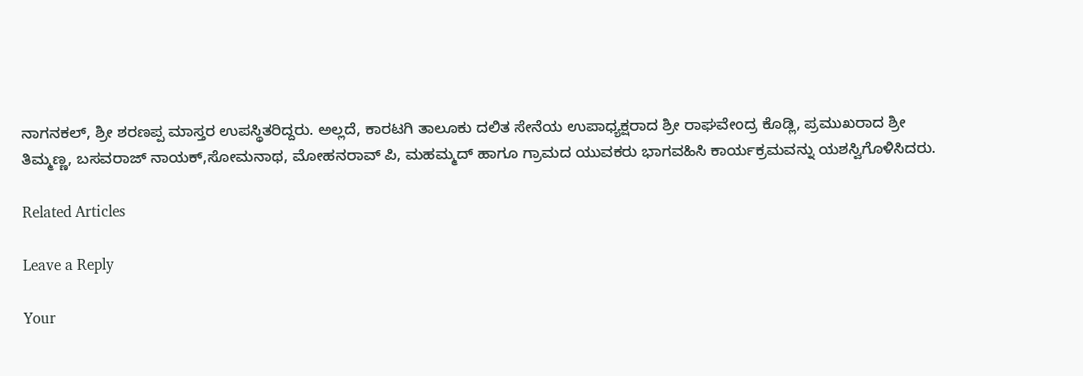ನಾಗನಕಲ್, ಶ್ರೀ ಶರಣಪ್ಪ ಮಾಸ್ತರ ಉಪಸ್ಥಿತರಿದ್ದರು. ಅಲ್ಲದೆ, ಕಾರಟಗಿ ತಾಲೂಕು ದಲಿತ ಸೇನೆಯ ಉಪಾಧ್ಯಕ್ಷರಾದ ಶ್ರೀ ರಾಘವೇಂದ್ರ ಕೊಡ್ಲಿ, ಪ್ರಮುಖರಾದ ಶ್ರೀ ತಿಮ್ಮಣ್ಣ, ಬಸವರಾಜ್ ನಾಯಕ್,ಸೋಮನಾಥ, ಮೋಹನರಾವ್ ಪಿ, ಮಹಮ್ಮದ್ ಹಾಗೂ ಗ್ರಾಮದ ಯುವಕರು ಭಾಗವಹಿಸಿ ಕಾರ್ಯಕ್ರಮವನ್ನು ಯಶಸ್ವಿಗೊಳಿಸಿದರು.

Related Articles

Leave a Reply

Your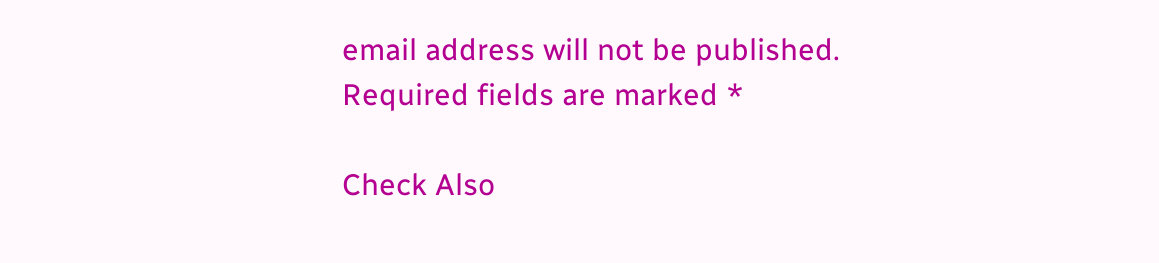email address will not be published. Required fields are marked *

Check Also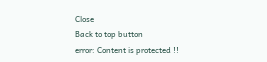Close
Back to top button
error: Content is protected !!